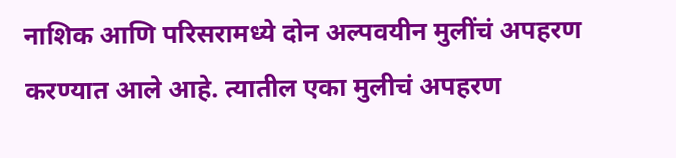नाशिक आणि परिसरामध्ये दोन अल्पवयीन मुलींचं अपहरण करण्यात आले आहे. त्यातील एका मुलीचं अपहरण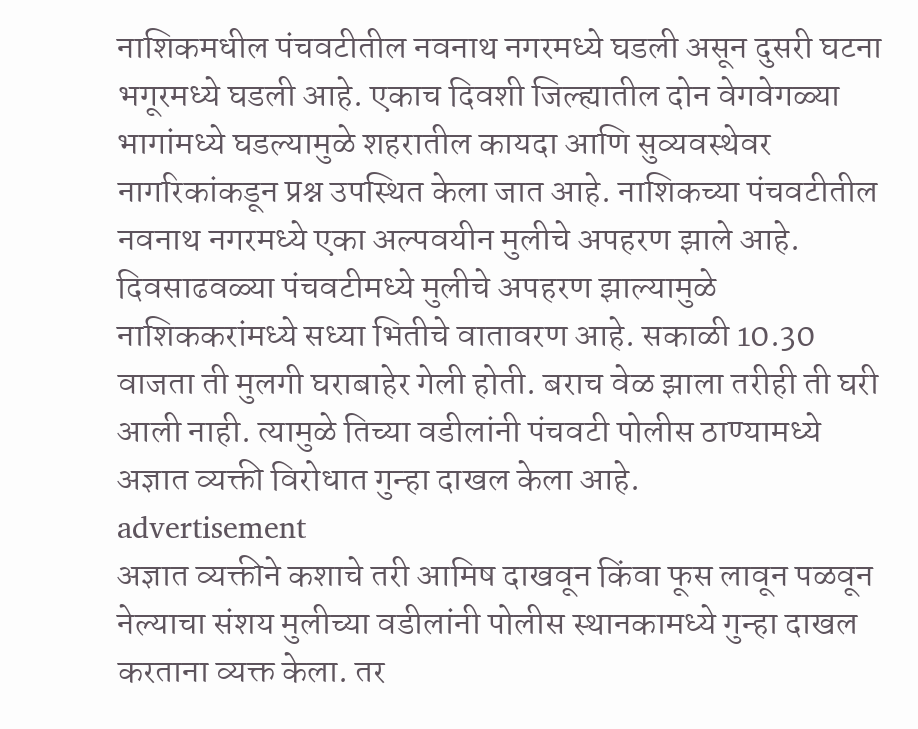नाशिकमधील पंचवटीतील नवनाथ नगरमध्ये घडली असून दुसरी घटना भगूरमध्ये घडली आहे. एकाच दिवशी जिल्ह्यातील दोन वेगवेगळ्या भागांमध्ये घडल्यामुळे शहरातील कायदा आणि सुव्यवस्थेवर नागरिकांकडून प्रश्न उपस्थित केला जात आहे. नाशिकच्या पंचवटीतील नवनाथ नगरमध्ये एका अल्पवयीन मुलीचे अपहरण झाले आहे. दिवसाढवळ्या पंचवटीमध्ये मुलीचे अपहरण झाल्यामुळे नाशिककरांमध्ये सध्या भितीचे वातावरण आहे. सकाळी 10.30 वाजता ती मुलगी घराबाहेर गेली होती. बराच वेळ झाला तरीही ती घरी आली नाही. त्यामुळे तिच्या वडीलांनी पंचवटी पोलीस ठाण्यामध्ये अज्ञात व्यक्ती विरोधात गुन्हा दाखल केला आहे.
advertisement
अज्ञात व्यक्तीने कशाचे तरी आमिष दाखवून किंवा फूस लावून पळवून नेल्याचा संशय मुलीच्या वडीलांनी पोलीस स्थानकामध्ये गुन्हा दाखल करताना व्यक्त केला. तर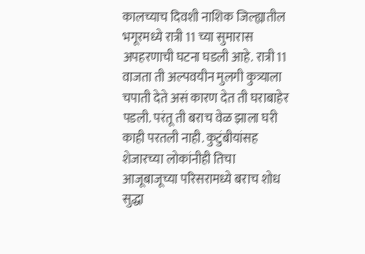कालच्याच दिवशी नाशिक जिल्ह्यातील भगूरमध्ये रात्री 11 च्या सुमारास अपहरणाची घटना घडली आहे. रात्री 11 वाजता ती अल्पवयीन मुलगी कुत्र्याला चपाती देते असं कारण देत ती घराबाहेर पडली. परंतू ती बराच वेळ झाला घरी काही परतली नाही. कुटुंबीयांसह शेजारच्या लोकांनीही तिचा आजूबाजूच्या परिसरामध्ये बराच शोध सुद्धा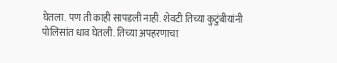घेतला. पण ती काही सापडली नाही. शेवटी तिच्या कुटुंबीयांनी पोलिसांत धाव घेतली. तिच्या अपहरणाचा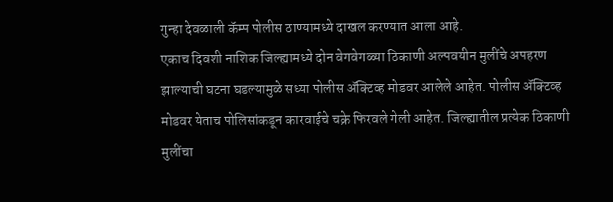गुन्हा देवळाली कॅम्प पोलीस ठाण्यामध्ये दाखल करण्यात आला आहे.
एकाच दिवशी नाशिक जिल्ह्यामध्ये दोन वेगवेगळ्या ठिकाणी अल्पवयीन मुलींचे अपहरण झाल्याची घटना घडल्यामुळे सध्या पोलीस ॲक्टिव्ह मोडवर आलेले आहेत. पोलीस ॲक्टिव्ह मोडवर येताच पोलिसांकडून कारवाईचे चक्रे फिरवले गेली आहेत. जिल्ह्यातील प्रत्येक ठिकाणी मुलींचा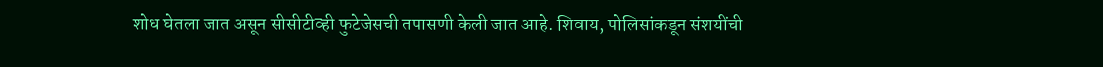शोध घेतला जात असून सीसीटीव्ही फुटेजेसची तपासणी केली जात आहे. शिवाय, पोलिसांकडून संशयींची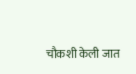चौकशी केली जात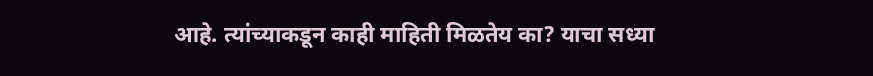आहे. त्यांच्याकडून काही माहिती मिळतेय का? याचा सध्या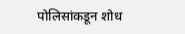पोलिसांकडून शोध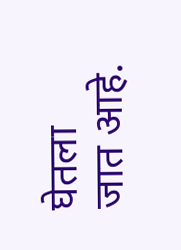घेतला जात आहे.